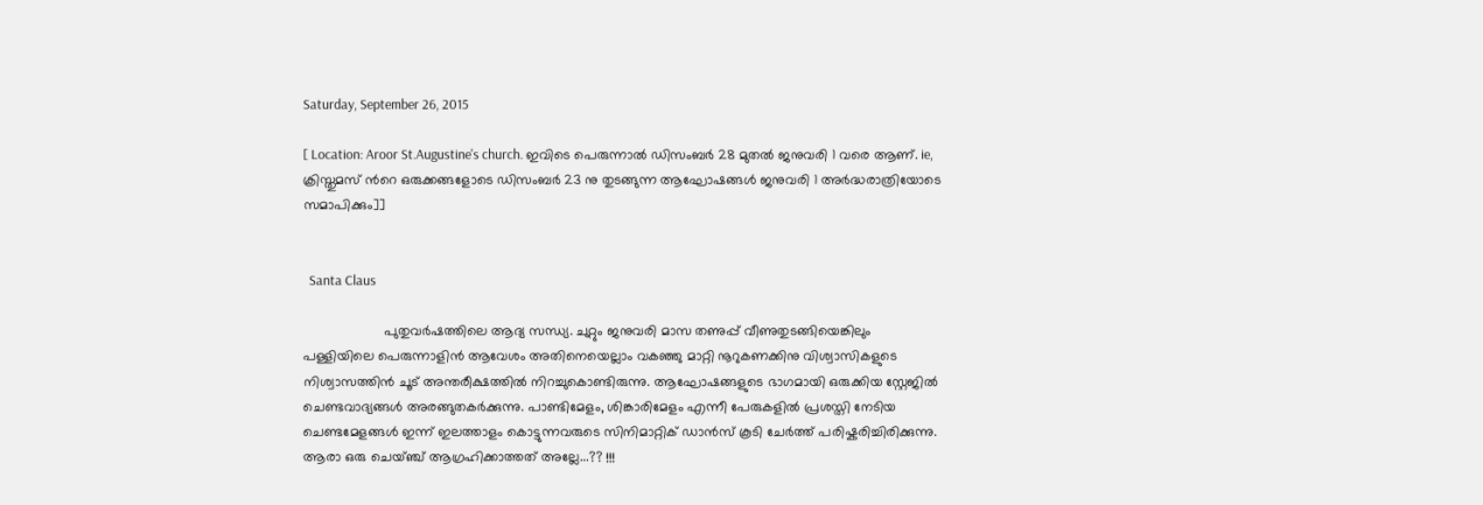Saturday, September 26, 2015

[ Location: Aroor St.Augustine's church. ഇവിടെ പെരുന്നാല്‍ ഡിസംബര്‍ 28 മുതല്‍ ജനുവരി 1 വരെ ആണ്. ie, ക്രിസ്തുമസ് ന്‍റെ ഒരുക്കങ്ങളോടെ ഡിസംബര്‍ 23 നു തുടങ്ങുന്ന ആഘോഷങ്ങള്‍ ജനുവരി 1 അര്‍ദ്ധരാത്രിയോടെ  സമാപിക്കും]]


  Santa Claus

                     പുതുവര്‍ഷത്തിലെ ആദ്യ സന്ധ്യ. ചുറ്റും ജനുവരി മാസ തണുപ്പ് വീണുതുടങ്ങിയെങ്കിലും
പള്ളിയിലെ പെരുന്നാളിന്‍ ആവേശം അതിനെയെല്ലാം വകഞ്ഞു മാറ്റി നൂറുകണക്കിനു വിശ്വാസികളുടെ നിശ്വാസത്തിന്‍ ചൂട് അന്തരീക്ഷത്തില്‍ നിറച്ചുകൊണ്ടിരുന്നു. ആഘോഷങ്ങളുടെ ഭാഗമായി ഒരുക്കിയ സ്റ്റേജില്‍ ചെണ്ടവാദ്യങ്ങള്‍ അരങ്ങുതകര്‍ക്കുന്നു. പാണ്ടിമേളം, ശിങ്കാരിമേളം എന്നീ പേരുകളില്‍ പ്രശസ്തി നേടിയ ചെണ്ടമേളങ്ങള്‍ ഇന്ന്‌ ഇലത്താളം കൊട്ടുന്നവരുടെ സിനിമാറ്റിക് ഡാന്‍സ് കൂടി ചേര്‍ത്ത് പരിഷ്കരിച്ചിരിക്കുന്നു. ആരാ ഒരു ചെയ്ഞ്ച് ആഗ്രഹിക്കാത്തത് അല്ലേ...?? !!!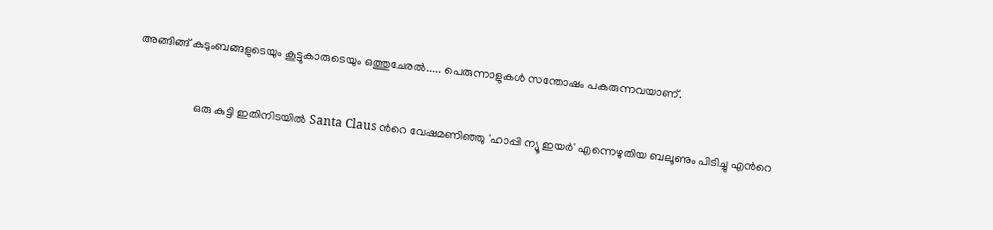അങ്ങിങ്ങ് കുടുംബങ്ങളുടെയും കൂട്ടുകാരുടെയും ഒത്തുചേരല്‍..... പെരുന്നാളുകള്‍ സന്തോഷം പകരുന്നവയാണ്.


                    ഒരു കുട്ടി ഇതിനിടയില്‍ Santa Claus ന്‍റെ വേഷമണിഞ്ഞു 'ഹാപ്പി ന്യൂ ഇയര്‍' എന്നെഴുതിയ ബലൂണും പിടിച്ചു എന്‍റെ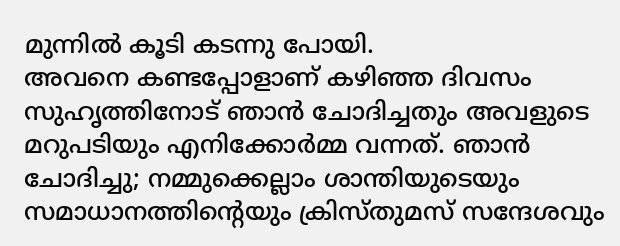മുന്നില്‍ കൂടി കടന്നു പോയി.
അവനെ കണ്ടപ്പോളാണ് കഴിഞ്ഞ ദിവസം സുഹൃത്തിനോട് ഞാന്‍ ചോദിച്ചതും അവളുടെ മറുപടിയും എനിക്കോര്‍മ്മ വന്നത്. ഞാന്‍ ചോദിച്ചു; നമ്മുക്കെല്ലാം ശാന്തിയുടെയും സമാധാനത്തിന്റെയും ക്രിസ്തുമസ് സന്ദേശവും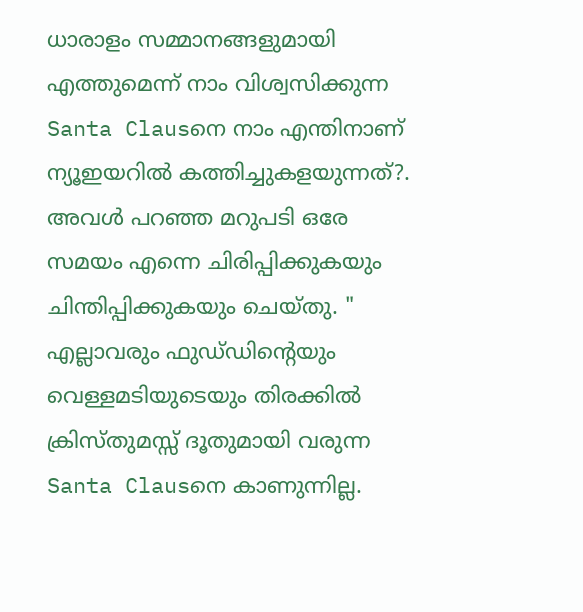ധാരാളം സമ്മാനങ്ങളുമായി എത്തുമെന്ന് നാം വിശ്വസിക്കുന്ന  Santa Clausനെ നാം എന്തിനാണ് ന്യൂഇയറില്‍ കത്തിച്ചുകളയുന്നത്?. അവള്‍ പറഞ്ഞ മറുപടി ഒരേ സമയം എന്നെ ചിരിപ്പിക്കുകയും ചിന്തിപ്പിക്കുകയും ചെയ്തു. " എല്ലാവരും ഫുഡ്‌ഡിന്‍റെയും വെള്ളമടിയുടെയും തിരക്കില്‍ ക്രിസ്തുമസ്സ് ദൂതുമായി വരുന്ന Santa Clausനെ കാണുന്നില്ല.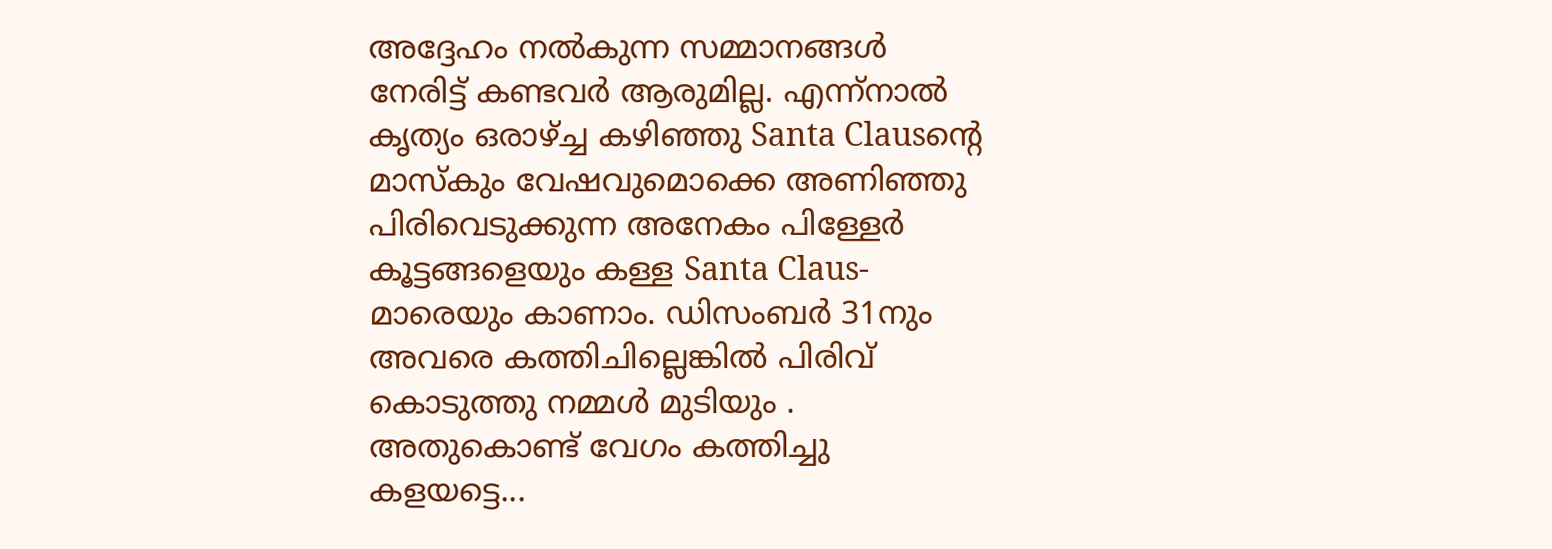അദ്ദേഹം നല്‍കുന്ന സമ്മാനങ്ങള്‍ നേരിട്ട് കണ്ടവര്‍ ആരുമില്ല. എന്ന്നാല്‍ കൃത്യം ഒരാഴ്ച്ച കഴിഞ്ഞു Santa Clausന്‍റെ മാസ്കും വേഷവുമൊക്കെ അണിഞ്ഞു പിരിവെടുക്കുന്ന അനേകം പിള്ളേര്‍ കൂട്ടങ്ങളെയും കള്ള Santa Claus- മാരെയും കാണാം. ഡിസംബര്‍ 31നും അവരെ കത്തിചില്ലെങ്കില്‍ പിരിവ് കൊടുത്തു നമ്മള്‍ മുടിയും . അതുകൊണ്ട് വേഗം കത്തിച്ചു കളയട്ടെ...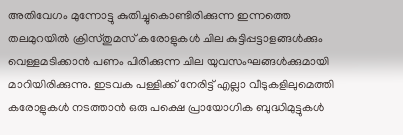അതിവേഗം മുന്നോട്ടു കുതിച്ചുകൊണ്ടിരിക്കുന്ന ഇന്നത്തെ തലമുറയില്‍ ക്രിസ്തുമസ് കരോളുകള്‍ ചില കുട്ടിപ്പട്ടാളങ്ങള്‍ക്കും വെള്ളമടിക്കാന്‍ പണം പിരിക്കുന്ന ചില യുവസംഘങ്ങള്‍ക്കുമായി മാറിയിരിക്കുന്നു. ഇടവക പള്ളിക്ക് നേരിട്ട് എല്ലാ വീടുകളിലുമെത്തി കരോളുകള്‍ നടത്താന്‍ ഒരു പക്ഷെ പ്രായോഗിക ബുദ്ധിമുട്ടുകള്‍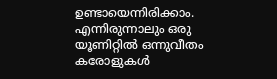ഉണ്ടായെന്നിരിക്കാം. എന്നിരുന്നാലും ഒരു യൂണിറ്റില്‍ ഒന്നുവീതം കരോളുകള്‍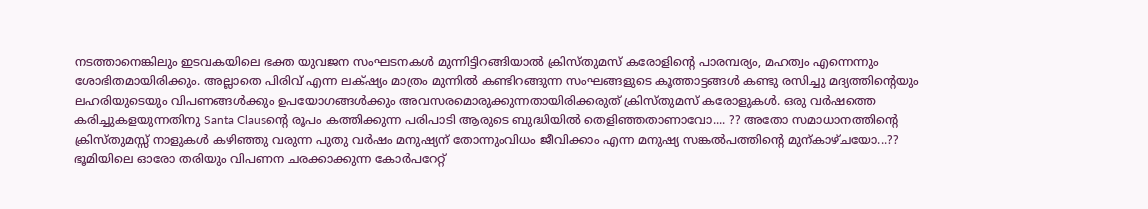നടത്താനെങ്കിലും ഇടവകയിലെ ഭക്ത യുവജന സംഘടനകള്‍ മുന്നിട്ടിറങ്ങിയാല്‍ ക്രിസ്തുമസ് കരോളിന്റെ പാരമ്പര്യം, മഹത്വം എന്നെന്നും ശോഭിതമായിരിക്കും. അല്ലാതെ പിരിവ് എന്ന ലക്‌ഷ്യം മാത്രം മുന്നില്‍ കണ്ടിറങ്ങുന്ന സംഘങ്ങളുടെ കൂത്താട്ടങ്ങള്‍ കണ്ടു രസിച്ചു മദ്യത്തിന്റെയും ലഹരിയുടെയും വിപണങ്ങള്‍ക്കും ഉപയോഗങ്ങള്‍ക്കും അവസരമൊരുക്കുന്നതായിരിക്കരുത് ക്രിസ്തുമസ് കരോളുകള്‍. ഒരു വര്‍ഷത്തെ കരിച്ചുകളയുന്നതിനു Santa Clausന്‍റെ രൂപം കത്തിക്കുന്ന പരിപാടി ആരുടെ ബുദ്ധിയില്‍ തെളിഞ്ഞതാണാവോ.... ?? അതോ സമാധാനത്തിന്റെ ക്രിസ്തുമസ്സ് നാളുകള്‍ കഴിഞ്ഞു വരുന്ന പുതു വര്‍ഷം മനുഷ്യന് തോന്നുംവിധം ജീവിക്കാം എന്ന മനുഷ്യ സങ്കല്‍പത്തിന്റെ മുന്കാഴ്ചയോ...?? ഭൂമിയിലെ ഓരോ തരിയും വിപണന ചരക്കാക്കുന്ന കോര്‍പറേറ്റ്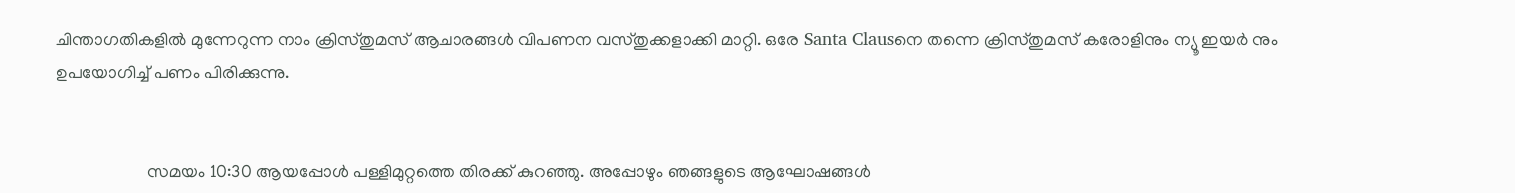ചിന്താഗതികളില്‍ മുന്നേറുന്ന നാം ക്രിസ്തുമസ് ആചാരങ്ങള്‍ വിപണന വസ്തുക്കളാക്കി മാറ്റി. ഒരേ Santa Clausനെ തന്നെ ക്രിസ്തുമസ് കരോളിനും ന്യൂ ഇയര്‍ നും ഉപയോഗിച്ച് പണം പിരിക്കുന്നു.


                     സമയം 10:30 ആയപ്പോള്‍ പള്ളിമുറ്റത്തെ തിരക്ക് കുറഞ്ഞു. അപ്പോഴും ഞങ്ങളുടെ ആഘോഷങ്ങള്‍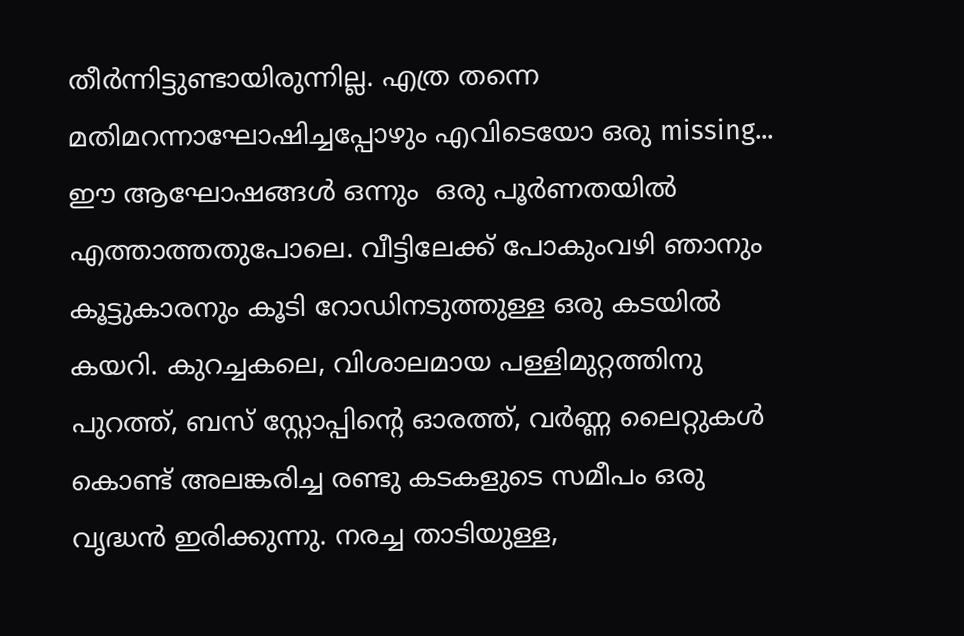തീര്‍ന്നിട്ടുണ്ടായിരുന്നില്ല. എത്ര തന്നെ  മതിമറന്നാഘോഷിച്ചപ്പോഴും എവിടെയോ ഒരു missing...  ഈ ആഘോഷങ്ങള്‍ ഒന്നും  ഒരു പൂര്‍ണതയില്‍ എത്താത്തതുപോലെ. വീട്ടിലേക്ക് പോകുംവഴി ഞാനും കൂട്ടുകാരനും കൂടി റോഡിനടുത്തുള്ള ഒരു കടയില്‍ കയറി. കുറച്ചകലെ, വിശാലമായ പള്ളിമുറ്റത്തിനു പുറത്ത്, ബസ്‌ സ്റ്റോപ്പിന്റെ ഓരത്ത്, വര്‍ണ്ണ ലൈറ്റുകള്‍ കൊണ്ട് അലങ്കരിച്ച രണ്ടു കടകളുടെ സമീപം ഒരു വൃദ്ധന്‍ ഇരിക്കുന്നു. നരച്ച താടിയുള്ള,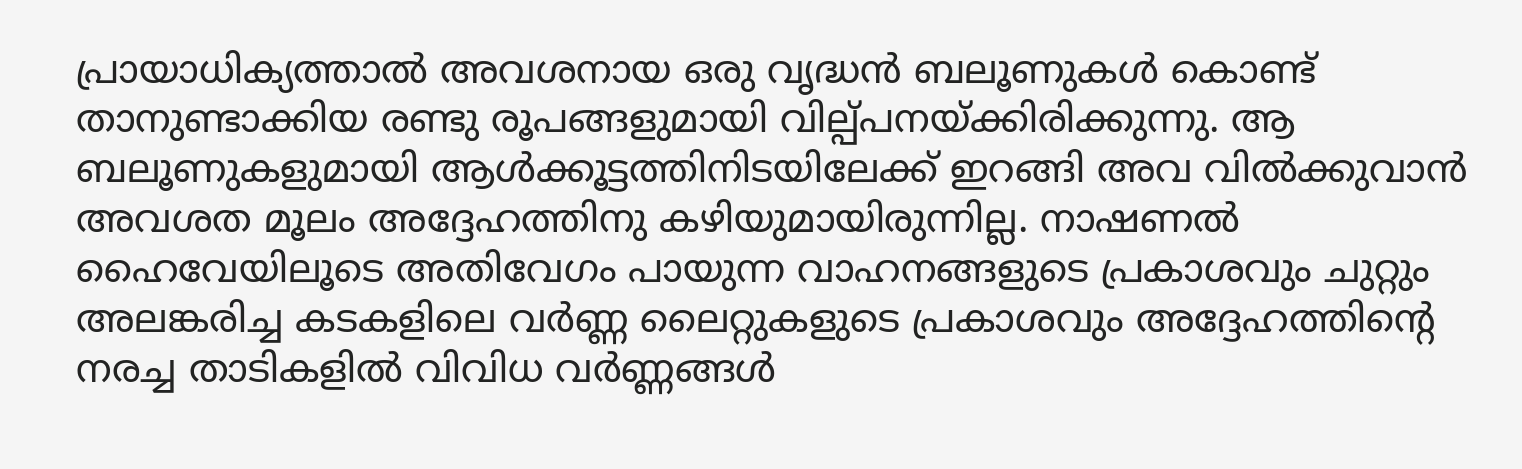പ്രായാധിക്യത്താല്‍ അവശനായ ഒരു വൃദ്ധന്‍ ബലൂണുകള്‍ കൊണ്ട് താനുണ്ടാക്കിയ രണ്ടു രൂപങ്ങളുമായി വില്പ്പനയ്ക്കിരിക്കുന്നു. ആ ബലൂണുകളുമായി ആള്‍ക്കൂട്ടത്തിനിടയിലേക്ക് ഇറങ്ങി അവ വില്‍ക്കുവാന്‍ അവശത മൂലം അദ്ദേഹത്തിനു കഴിയുമായിരുന്നില്ല. നാഷണല്‍ ഹൈവേയിലൂടെ അതിവേഗം പായുന്ന വാഹനങ്ങളുടെ പ്രകാശവും ചുറ്റും അലങ്കരിച്ച കടകളിലെ വര്‍ണ്ണ ലൈറ്റുകളുടെ പ്രകാശവും അദ്ദേഹത്തിന്‍റെ നരച്ച താടികളില്‍ വിവിധ വര്‍ണ്ണങ്ങള്‍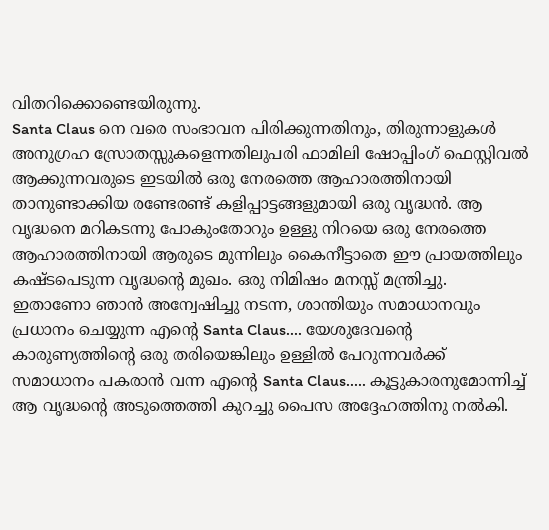വിതറിക്കൊണ്ടെയിരുന്നു.
Santa Claus നെ വരെ സംഭാവന പിരിക്കുന്നതിനും, തിരുന്നാളുകള്‍ അനുഗ്രഹ സ്രോതസ്സുകളെന്നതിലുപരി ഫാമിലി ഷോപ്പിംഗ്‌ ഫെസ്റ്റിവല്‍ ആക്കുന്നവരുടെ ഇടയില്‍ ഒരു നേരത്തെ ആഹാരത്തിനായി താനുണ്ടാക്കിയ രണ്ടേരണ്ട് കളിപ്പാട്ടങ്ങളുമായി ഒരു വൃദ്ധന്‍. ആ വൃദ്ധനെ മറികടന്നു പോകുംതോറും ഉള്ളു നിറയെ ഒരു നേരത്തെ ആഹാരത്തിനായി ആരുടെ മുന്നിലും കൈനീട്ടാതെ ഈ പ്രായത്തിലും കഷ്ടപെടുന്ന വൃദ്ധന്റെ മുഖം. ഒരു നിമിഷം മനസ്സ് മന്ത്രിച്ചു. ഇതാണോ ഞാന്‍ അന്വേഷിച്ചു നടന്ന, ശാന്തിയും സമാധാനവും പ്രധാനം ചെയ്യുന്ന എന്‍റെ Santa Claus.... യേശുദേവന്റെ കാരുണ്യത്തിന്‍റെ ഒരു തരിയെങ്കിലും ഉള്ളില്‍ പേറുന്നവര്‍ക്ക് സമാധാനം പകരാന്‍ വന്ന എന്‍റെ Santa Claus..... കൂട്ടുകാരനുമോന്നിച്ച് ആ വൃദ്ധന്‍റെ അടുത്തെത്തി കുറച്ചു പൈസ അദ്ദേഹത്തിനു നല്‍കി.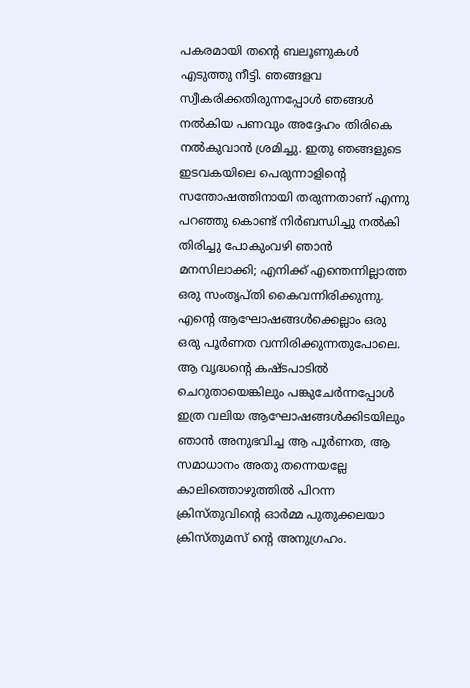പകരമായി തന്‍റെ ബലൂണുകള്‍ എടുത്തു നീട്ടി. ഞങ്ങളവ സ്വീകരിക്കതിരുന്നപ്പോള്‍ ഞങ്ങള്‍ നല്‍കിയ പണവും അദ്ദേഹം തിരികെ നല്‍കുവാന്‍ ശ്രമിച്ചു. ഇതു ഞങ്ങളുടെ ഇടവകയിലെ പെരുന്നാളിന്‍റെ സന്തോഷത്തിനായി തരുന്നതാണ് എന്നു പറഞ്ഞു കൊണ്ട് നിര്‍ബന്ധിച്ചു നല്‍കി തിരിച്ചു പോകുംവഴി ഞാന്‍ മനസിലാക്കി; എനിക്ക് എന്തെന്നില്ലാത്ത ഒരു സംതൃപ്തി കൈവന്നിരിക്കുന്നു. എന്‍റെ ആഘോഷങ്ങള്‍ക്കെല്ലാം ഒരു ഒരു പൂര്‍ണത വന്നിരിക്കുന്നതുപോലെ. ആ വൃദ്ധന്റെ കഷ്ടപാടില്‍ ചെറുതായെങ്കിലും പങ്കുചേര്‍ന്നപ്പോള്‍ ഇത്ര വലിയ ആഘോഷങ്ങള്‍ക്കിടയിലും ഞാന്‍ അനുഭവിച്ച ആ പൂര്‍ണത, ആ സമാധാനം അതു തന്നെയല്ലേ കാലിത്തൊഴുത്തില്‍ പിറന്ന ക്രിസ്തുവിന്റെ ഓര്‍മ്മ പുതുക്കലയാ ക്രിസ്തുമസ് ന്‍റെ അനുഗ്രഹം.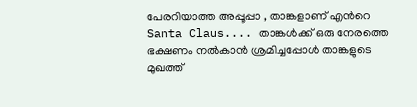പേരറിയാത്ത അപ്പൂപ്പാ , താങ്കളാണ് എന്‍റെ Santa Claus.... താങ്കള്‍ക്ക് ഒരു നേരത്തെ ഭക്ഷണം നല്‍കാന്‍ ശ്രമിച്ചപ്പോള്‍ താങ്കളുടെ മുഖത്ത്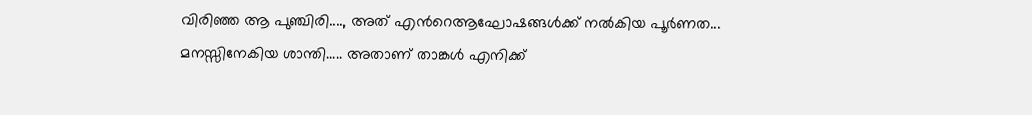വിരിഞ്ഞ ആ പുഞ്ചിരി...., അത് എന്‍റെആഘോഷങ്ങള്‍ക്ക് നല്‍കിയ പൂര്‍ണത... മനസ്സിനേകിയ ശാന്തി..... അതാണ്‌ താങ്കള്‍ എനിക്ക്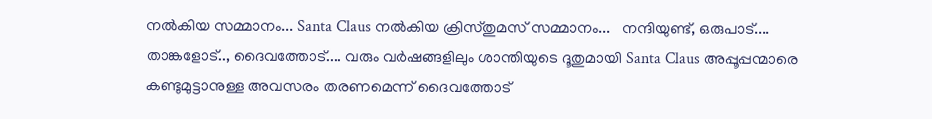നല്‍കിയ സമ്മാനം... Santa Claus നല്‍കിയ ക്രിസ്തുമസ് സമ്മാനം...   നന്ദിയുണ്ട്, ഒരുപാട്.... താങ്കളോട്.., ദൈവത്തോട്.... വരും വര്‍ഷങ്ങളിലും ശാന്തിയുടെ ദൂതുമായി Santa Claus അപ്പൂപ്പന്മാരെ കണ്ടുമുട്ടാനുള്ള അവസരം തരണമെന്ന് ദൈവത്തോട്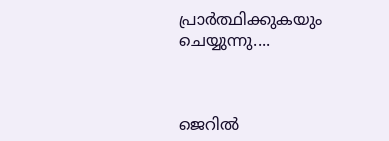പ്രാര്‍ത്ഥിക്കുകയും ചെയ്യുന്നു....



ജെറില്‍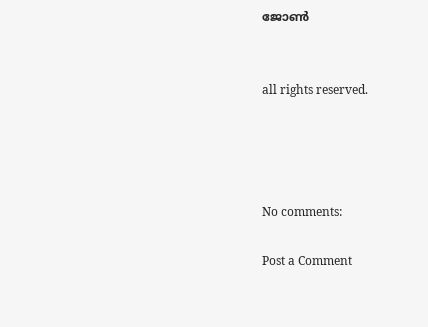ജോണ്‍


all rights reserved.




No comments:

Post a Comment